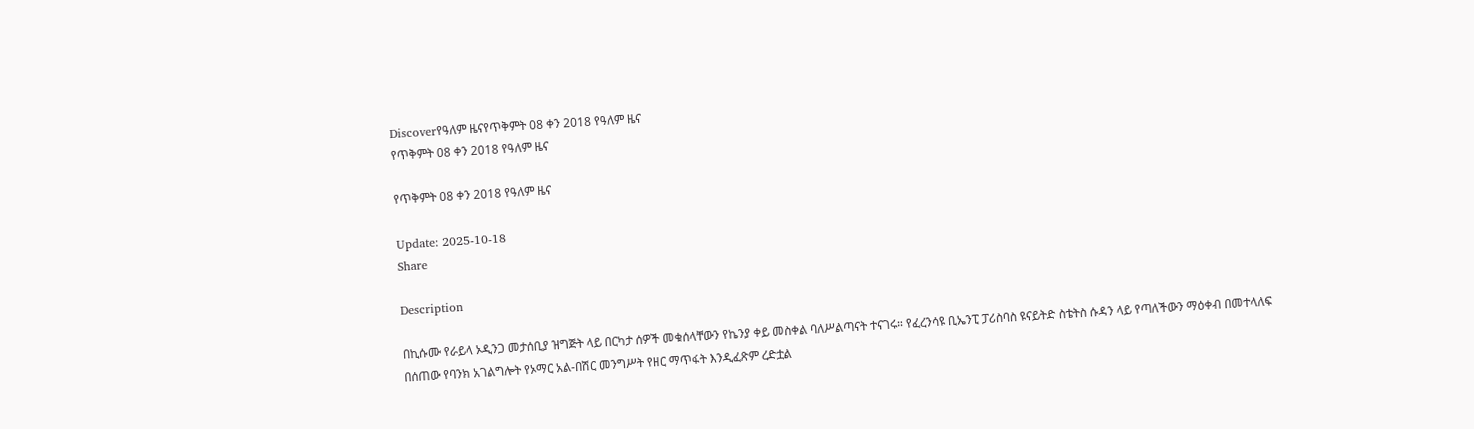Discoverየዓለም ዜናየጥቅምት 08 ቀን 2018 የዓለም ዜና
የጥቅምት 08 ቀን 2018 የዓለም ዜና

የጥቅምት 08 ቀን 2018 የዓለም ዜና

Update: 2025-10-18
Share

Description

በኪሱሙ የራይላ ኦዲንጋ መታሰቢያ ዝግጅት ላይ በርካታ ሰዎች መቁሰላቸውን የኬንያ ቀይ መስቀል ባለሥልጣናት ተናገሩ። የፈረንሳዩ ቢኤንፒ ፓሪስባስ ዩናይትድ ስቴትስ ሱዳን ላይ የጣለችውን ማዕቀብ በመተላለፍ በሰጠው የባንክ አገልግሎት የኦማር አል-በሽር መንግሥት የዘር ማጥፋት እንዲፈጽም ረድቷል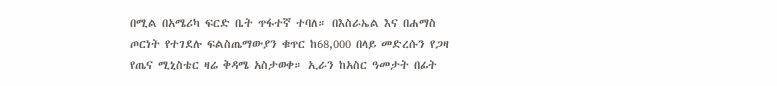በሚል በአሜሪካ ፍርድ ቤት ጥፋተኛ ተባለ። በእስራኤል እና በሐማስ ጦርነት የተገደሉ ፍልስጤማውያን ቁጥር ከ68,000 በላይ መድረሱን የጋዛ የጤና ሚኒስቴር ዛሬ ቅዳሜ አስታወቀ። ኢራን ከአስር ዓመታት በፊት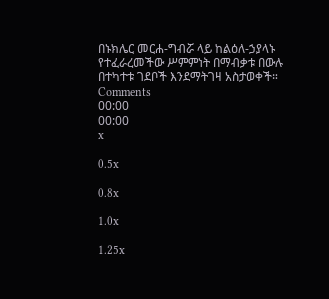በኑክሌር መርሐ-ግብሯ ላይ ከልዕለ-ኃያላኑ የተፈራረመችው ሥምምነት በማብቃቱ በውሉ በተካተቱ ገደቦች እንደማትገዛ አስታወቀች።
Comments
00:00
00:00
x

0.5x

0.8x

1.0x

1.25x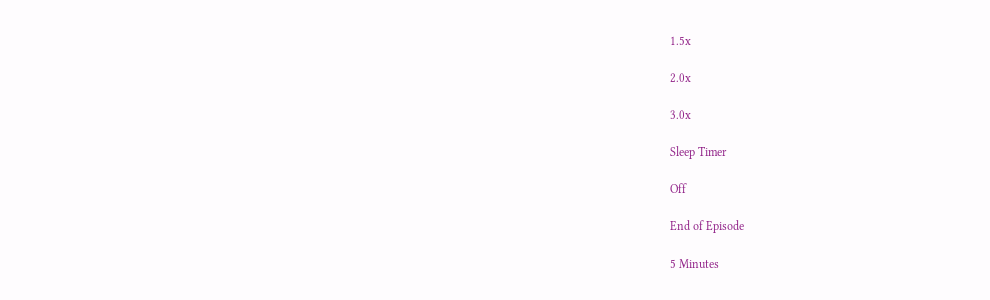1.5x

2.0x

3.0x

Sleep Timer

Off

End of Episode

5 Minutes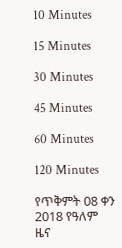10 Minutes

15 Minutes

30 Minutes

45 Minutes

60 Minutes

120 Minutes

የጥቅምት 08 ቀን 2018 የዓለም ዜና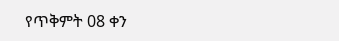የጥቅምት 08 ቀን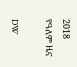2018 የዓለም ዜና

DW